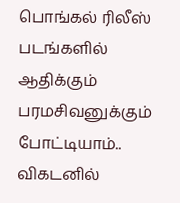பொங்கல் ரிலீஸ் படங்களில் ஆதிக்கும் பரமசிவனுக்கும் போட்டியாம்.. விகடனில்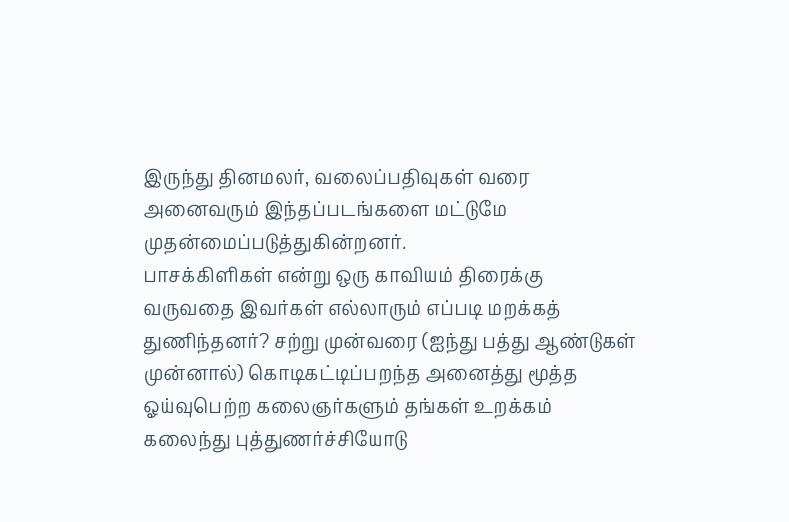இருந்து தினமலர், வலைப்பதிவுகள் வரை அனைவரும் இந்தப்படங்களை மட்டுமே முதன்மைப்படுத்துகின்றனர்.
பாசக்கிளிகள் என்று ஒரு காவியம் திரைக்கு வருவதை இவர்கள் எல்லாரும் எப்படி மறக்கத் துணிந்தனர்? சற்று முன்வரை (ஐந்து பத்து ஆண்டுகள் முன்னால்) கொடிகட்டிப்பறந்த அனைத்து மூத்த ஓய்வுபெற்ற கலைஞர்களும் தங்கள் உறக்கம் கலைந்து புத்துணர்ச்சியோடு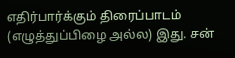எதிர்பார்க்கும் திரைப்பாடம் (எழுத்துப்பிழை அல்ல) இது. சன்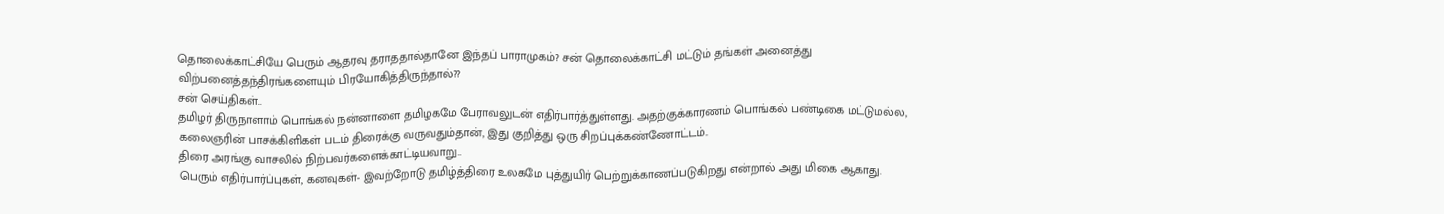தொலைக்காட்சியே பெரும் ஆதரவு தராததால்தானே இந்தப் பாராமுகம்? சன் தொலைக்காட்சி மட்டும் தங்கள் அனைத்து விற்பனைத்தந்திரங்களையும் பிரயோகித்திருந்தால்??
சன் செய்திகள்..
தமிழர் திருநாளாம் பொங்கல் நன்னாளை தமிழகமே பேராவலுடன் எதிர்பார்த்துள்ளது. அதற்குக்காரணம் பொங்கல் பண்டிகை மட்டுமல்ல, கலைஞரின் பாசக்கிளிகள் படம் திரைக்கு வருவதும்தான், இது குறித்து ஒரு சிறப்புக்கண்ணோட்டம்..
திரை அரங்கு வாசலில் நிற்பவர்களைக்காட்டியவாறு..
பெரும் எதிர்பார்ப்புகள், கனவுகள்- இவற்றோடு தமிழ்த்திரை உலகமே புத்துயிர் பெற்றுக்காணப்படுகிறது என்றால் அது மிகை ஆகாது.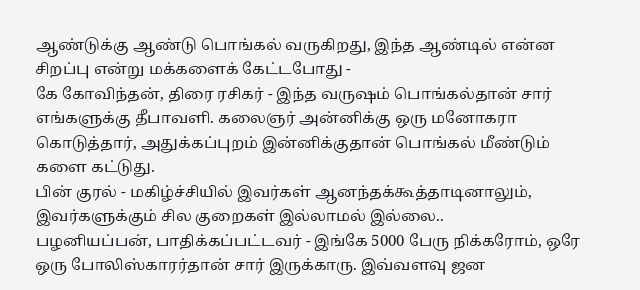ஆண்டுக்கு ஆண்டு பொங்கல் வருகிறது, இந்த ஆண்டில் என்ன சிறப்பு என்று மக்களைக் கேட்டபோது -
கே கோவிந்தன், திரை ரசிகர் - இந்த வருஷம் பொங்கல்தான் சார் எங்களுக்கு தீபாவளி. கலைஞர் அன்னிக்கு ஒரு மனோகரா கொடுத்தார், அதுக்கப்புறம் இன்னிக்குதான் பொங்கல் மீண்டும் களை கட்டுது.
பின் குரல் - மகிழ்ச்சியில் இவர்கள் ஆனந்தக்கூத்தாடினாலும், இவர்களுக்கும் சில குறைகள் இல்லாமல் இல்லை..
பழனியப்பன், பாதிக்கப்பட்டவர் - இங்கே 5000 பேரு நிக்கரோம், ஒரே ஒரு போலிஸ்காரர்தான் சார் இருக்காரு. இவ்வளவு ஜன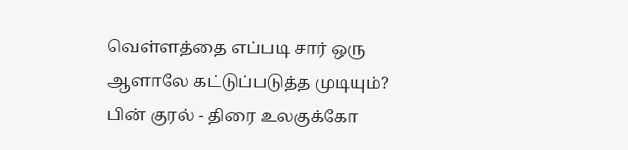வெள்ளத்தை எப்படி சார் ஒரு ஆளாலே கட்டுப்படுத்த முடியும்?
பின் குரல் - திரை உலகுக்கோ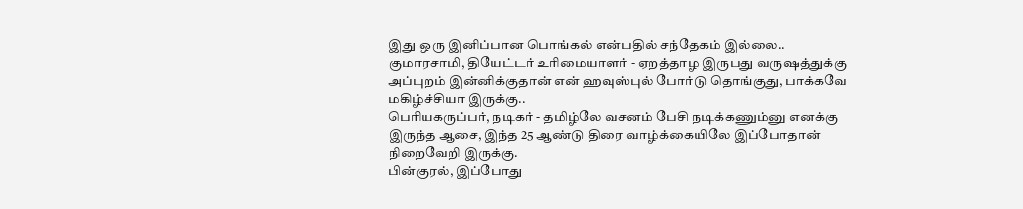இது ஒரு இனிப்பான பொங்கல் என்பதில் சந்தேகம் இல்லை..
குமாரசாமி, தியேட்டர் உரிமையாளர் - ஏறத்தாழ இருபது வருஷத்துக்கு அப்புறம் இன்னிக்குதான் என் ஹவுஸ்புல் போர்டு தொங்குது, பாக்கவே மகிழ்ச்சியா இருக்கு..
பெரியகருப்பர், நடிகர் - தமிழ்லே வசனம் பேசி நடிக்கணும்னு எனக்கு இருந்த ஆசை, இந்த 25 ஆண்டு திரை வாழ்க்கையிலே இப்போதான் நிறைவேறி இருக்கு.
பின்குரல், இப்போது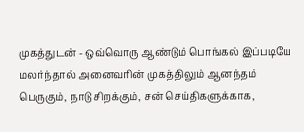முகத்துடன் - ஒவ்வொரு ஆண்டும் பொங்கல் இப்படியே மலர்ந்தால் அனைவரின் முகத்திலும் ஆனந்தம் பெருகும், நாடு சிறக்கும், சன் செய்திகளுக்காக,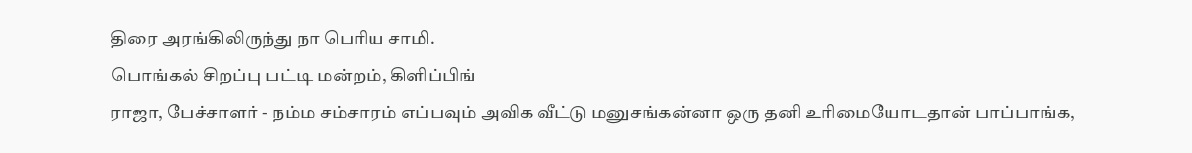திரை அரங்கிலிருந்து நா பெரிய சாமி.
பொங்கல் சிறப்பு பட்டி மன்றம், கிளிப்பிங்
ராஜா, பேச்சாளர் - நம்ம சம்சாரம் எப்பவும் அவிக வீட்டு மனுசங்கன்னா ஒரு தனி உரிமையோடதான் பாப்பாங்க,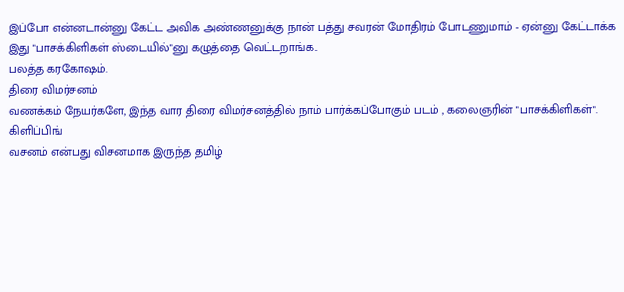இப்போ என்னடான்னு கேட்ட அவிக அண்ணனுக்கு நான் பத்து சவரன் மோதிரம் போடணுமாம் - ஏன்னு கேட்டாக்க இது "பாசக்கிளிகள் ஸ்டையில்"னு கழுத்தை வெட்டறாங்க..
பலத்த கரகோஷம்.
திரை விமர்சனம்
வணக்கம் நேயர்களே, இந்த வார திரை விமர்சனத்தில் நாம் பார்க்கப்போகும் படம் , கலைஞரின் "பாசக்கிளிகள்".
கிளிப்பிங்
வசனம் என்பது விசனமாக இருந்த தமிழ்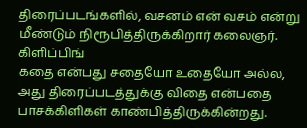திரைப்படங்களில், வசனம் என் வசம் என்று மீண்டும் நிரூபித்திருக்கிறார் கலைஞர்.
கிளிப்பிங்
கதை என்பது சதையோ உதையோ அல்ல, அது திரைப்படத்துக்கு விதை என்பதை பாசக்கிளிகள் காண்பித்திருக்கின்றது.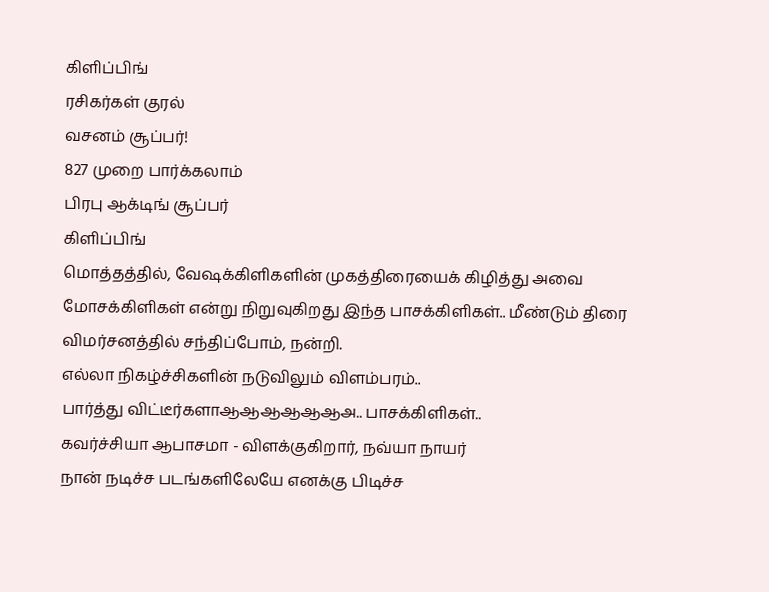கிளிப்பிங்
ரசிகர்கள் குரல்
வசனம் சூப்பர்!
827 முறை பார்க்கலாம்
பிரபு ஆக்டிங் சூப்பர்
கிளிப்பிங்
மொத்தத்தில், வேஷக்கிளிகளின் முகத்திரையைக் கிழித்து அவை மோசக்கிளிகள் என்று நிறுவுகிறது இந்த பாசக்கிளிகள்.. மீண்டும் திரை விமர்சனத்தில் சந்திப்போம், நன்றி.
எல்லா நிகழ்ச்சிகளின் நடுவிலும் விளம்பரம்..
பார்த்து விட்டீர்களாஆஆஆஆஆஆஅ.. பாசக்கிளிகள்..
கவர்ச்சியா ஆபாசமா - விளக்குகிறார், நவ்யா நாயர்
நான் நடிச்ச படங்களிலேயே எனக்கு பிடிச்ச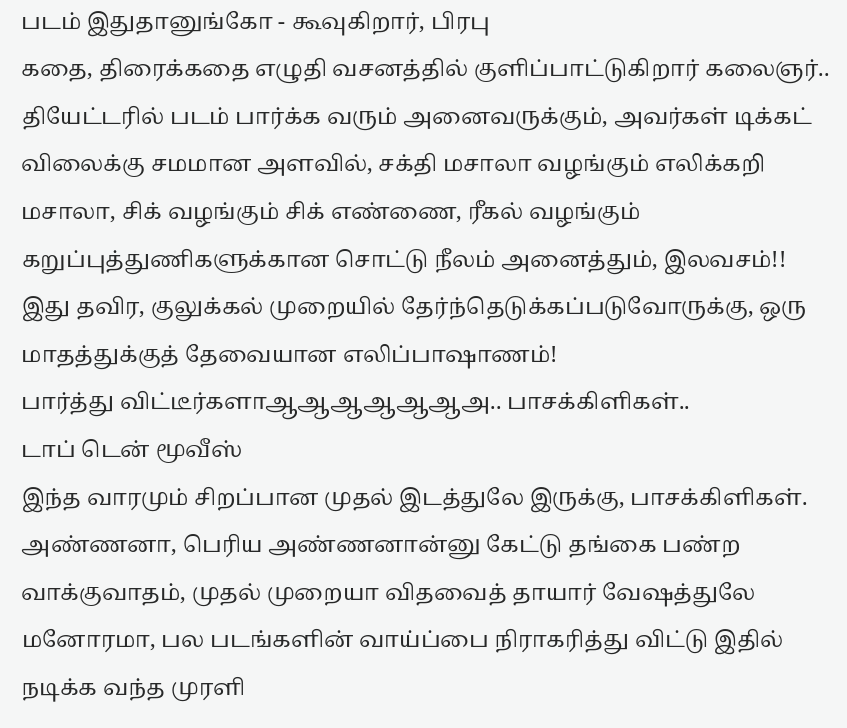படம் இதுதானுங்கோ - கூவுகிறார், பிரபு
கதை, திரைக்கதை எழுதி வசனத்தில் குளிப்பாட்டுகிறார் கலைஞர்..
தியேட்டரில் படம் பார்க்க வரும் அனைவருக்கும், அவர்கள் டிக்கட் விலைக்கு சமமான அளவில், சக்தி மசாலா வழங்கும் எலிக்கறி மசாலா, சிக் வழங்கும் சிக் எண்ணை, ரீகல் வழங்கும் கறுப்புத்துணிகளுக்கான சொட்டு நீலம் அனைத்தும், இலவசம்!!
இது தவிர, குலுக்கல் முறையில் தேர்ந்தெடுக்கப்படுவோருக்கு, ஒரு மாதத்துக்குத் தேவையான எலிப்பாஷாணம்!
பார்த்து விட்டீர்களாஆஆஆஆஆஆஅ.. பாசக்கிளிகள்..
டாப் டென் மூவீஸ்
இந்த வாரமும் சிறப்பான முதல் இடத்துலே இருக்கு, பாசக்கிளிகள்.
அண்ணனா, பெரிய அண்ணனான்னு கேட்டு தங்கை பண்ற வாக்குவாதம், முதல் முறையா விதவைத் தாயார் வேஷத்துலே மனோரமா, பல படங்களின் வாய்ப்பை நிராகரித்து விட்டு இதில் நடிக்க வந்த முரளி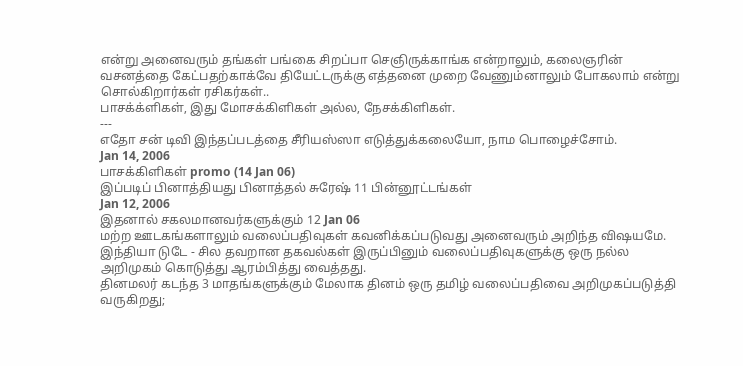என்று அனைவரும் தங்கள் பங்கை சிறப்பா செஞிருக்காங்க என்றாலும், கலைஞரின் வசனத்தை கேட்பதற்காக்வே தியேட்டருக்கு எத்தனை முறை வேணும்னாலும் போகலாம் என்று சொல்கிறார்கள் ரசிகர்கள்..
பாசக்க்ளிகள், இது மோசக்கிளிகள் அல்ல, நேசக்கிளிகள்.
---
எதோ சன் டிவி இந்தப்படத்தை சீரியஸ்ஸா எடுத்துக்கலையோ, நாம பொழைச்சோம்.
Jan 14, 2006
பாசக்கிளிகள் promo (14 Jan 06)
இப்படிப் பினாத்தியது பினாத்தல் சுரேஷ் 11 பின்னூட்டங்கள்
Jan 12, 2006
இதனால் சகலமானவர்களுக்கும் 12 Jan 06
மற்ற ஊடகங்களாலும் வலைப்பதிவுகள் கவனிக்கப்படுவது அனைவரும் அறிந்த விஷயமே.
இந்தியா டுடே - சில தவறான தகவல்கள் இருப்பினும் வலைப்பதிவுகளுக்கு ஒரு நல்ல அறிமுகம் கொடுத்து ஆரம்பித்து வைத்தது.
தினமலர் கடந்த 3 மாதங்களுக்கும் மேலாக தினம் ஒரு தமிழ் வலைப்பதிவை அறிமுகப்படுத்தி வருகிறது;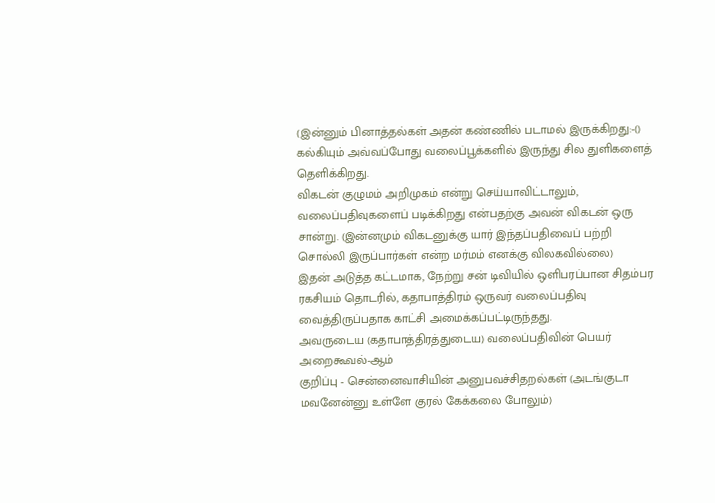(இன்னும் பினாத்தல்கள் அதன் கண்ணில் படாமல் இருக்கிறது:-()
கல்கியும் அவ்வப்போது வலைப்பூக்களில் இருந்து சில துளிகளைத் தெளிக்கிறது.
விகடன் குழுமம் அறிமுகம் என்று செய்யாவிட்டாலும், வலைப்பதிவுகளைப் படிக்கிறது என்பதற்கு அவன் விகடன் ஒரு சான்று. (இன்னமும் விகடனுக்கு யார் இந்தப்பதிவைப் பற்றி சொல்லி இருப்பார்கள் என்ற மர்மம் எனக்கு விலகவில்லை)
இதன் அடுத்த கட்டமாக, நேற்று சன் டிவியில் ஒளிபரப்பான சிதம்பர ரகசியம் தொடரில், கதாபாத்திரம் ஒருவர் வலைப்பதிவு வைத்திருப்பதாக காட்சி அமைக்கப்பட்டிருந்தது.
அவருடைய (கதாபாத்திரத்துடைய) வலைப்பதிவின் பெயர் அறைகூவல்-ஆம்
குறிப்பு - சென்னைவாசியின் அனுபவச்சிதறல்கள் (அடங்குடா மவனேன்னு உள்ளே குரல் கேக்கலை போலும்)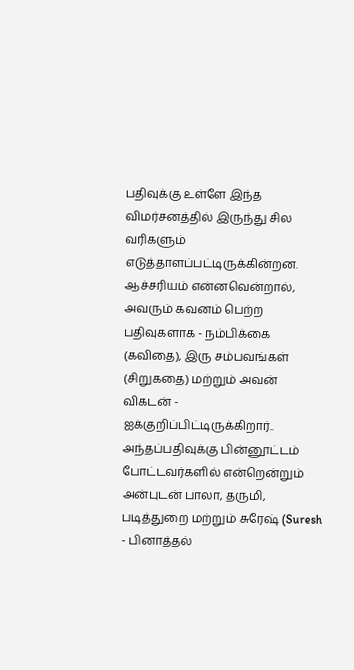பதிவுக்கு உள்ளே இந்த விமர்சனத்தில் இருந்து சில வரிகளும் எடுத்தாளப்பட்டிருக்கின்றன.
ஆச்சரியம் என்னவென்றால், அவரும் கவனம் பெற்ற பதிவுகளாக - நம்பிக்கை (கவிதை), இரு சம்பவங்கள் (சிறுகதை) மற்றும் அவன் விகடன் - ஐக்குறிப்பிட்டிருக்கிறார்..
அந்தப்பதிவுக்கு பின்னூட்டம் போட்டவர்களில் என்றென்றும் அன்புடன் பாலா, தருமி, படித்துறை மற்றும் சுரேஷ் (Suresh - பினாத்தல்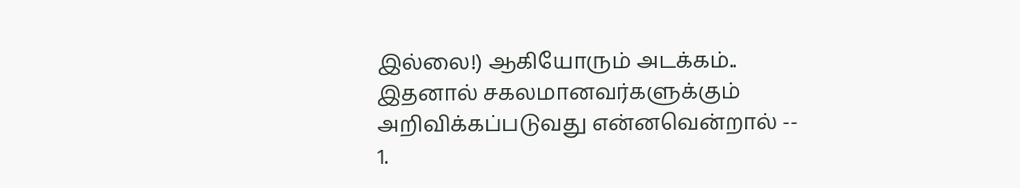இல்லை!) ஆகியோரும் அடக்கம்..
இதனால் சகலமானவர்களுக்கும் அறிவிக்கப்படுவது என்னவென்றால் --
1.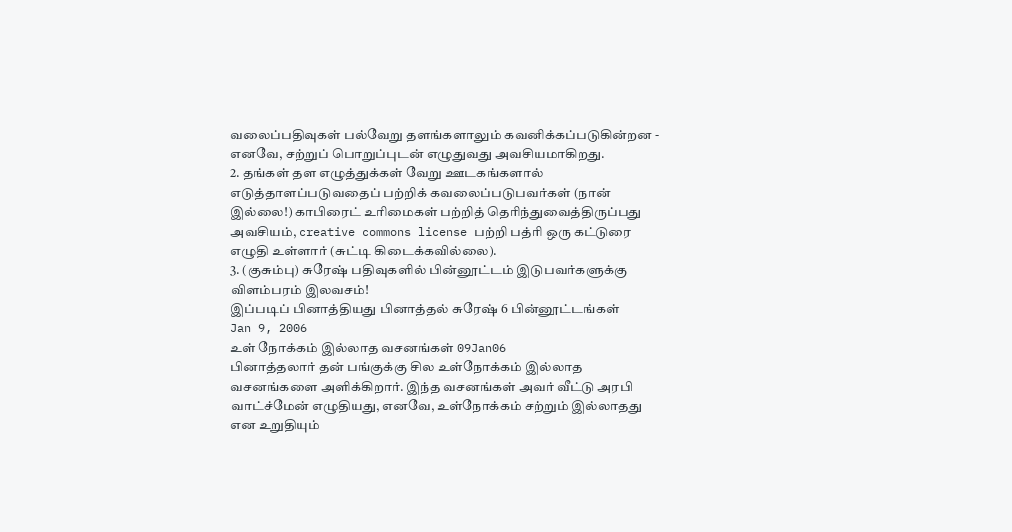வலைப்பதிவுகள் பல்வேறு தளங்களாலும் கவனிக்கப்படுகின்றன - எனவே, சற்றுப் பொறுப்புடன் எழுதுவது அவசியமாகிறது.
2. தங்கள் தள எழுத்துக்கள் வேறு ஊடகங்களால் எடுத்தாளப்படுவதைப் பற்றிக் கவலைப்படுபவர்கள் (நான் இல்லை!) காபிரைட் உரிமைகள் பற்றித் தெரிந்துவைத்திருப்பது அவசியம், creative commons license பற்றி பத்ரி ஒரு கட்டுரை எழுதி உள்ளார் (சுட்டி கிடைக்கவில்லை).
3. (குசும்பு) சுரேஷ் பதிவுகளில் பின்னூட்டம் இடுபவர்களுக்கு விளம்பரம் இலவசம்!
இப்படிப் பினாத்தியது பினாத்தல் சுரேஷ் 6 பின்னூட்டங்கள்
Jan 9, 2006
உள் நோக்கம் இல்லாத வசனங்கள் 09Jan06
பினாத்தலார் தன் பங்குக்கு சில உள்நோக்கம் இல்லாத வசனங்களை அளிக்கிறார். இந்த வசனங்கள் அவர் வீட்டு அரபி வாட்ச்மேன் எழுதியது, எனவே, உள்நோக்கம் சற்றும் இல்லாதது என உறுதியும்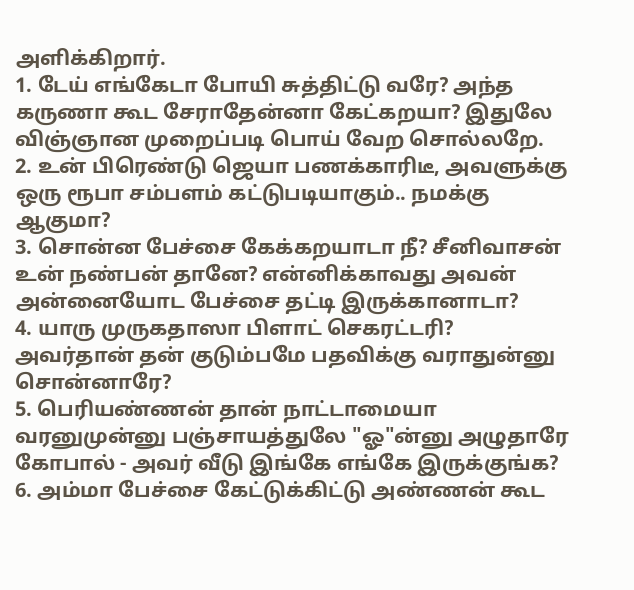அளிக்கிறார்.
1. டேய் எங்கேடா போயி சுத்திட்டு வரே? அந்த கருணா கூட சேராதேன்னா கேட்கறயா? இதுலே விஞ்ஞான முறைப்படி பொய் வேற சொல்லறே.
2. உன் பிரெண்டு ஜெயா பணக்காரிடீ, அவளுக்கு ஒரு ரூபா சம்பளம் கட்டுபடியாகும்.. நமக்கு ஆகுமா?
3. சொன்ன பேச்சை கேக்கறயாடா நீ? சீனிவாசன் உன் நண்பன் தானே? என்னிக்காவது அவன் அன்னையோட பேச்சை தட்டி இருக்கானாடா?
4. யாரு முருகதாஸா பிளாட் செகரட்டரி? அவர்தான் தன் குடும்பமே பதவிக்கு வராதுன்னு சொன்னாரே?
5. பெரியண்ணன் தான் நாட்டாமையா வரனுமுன்னு பஞ்சாயத்துலே "ஓ"ன்னு அழுதாரே கோபால் - அவர் வீடு இங்கே எங்கே இருக்குங்க?
6. அம்மா பேச்சை கேட்டுக்கிட்டு அண்ணன் கூட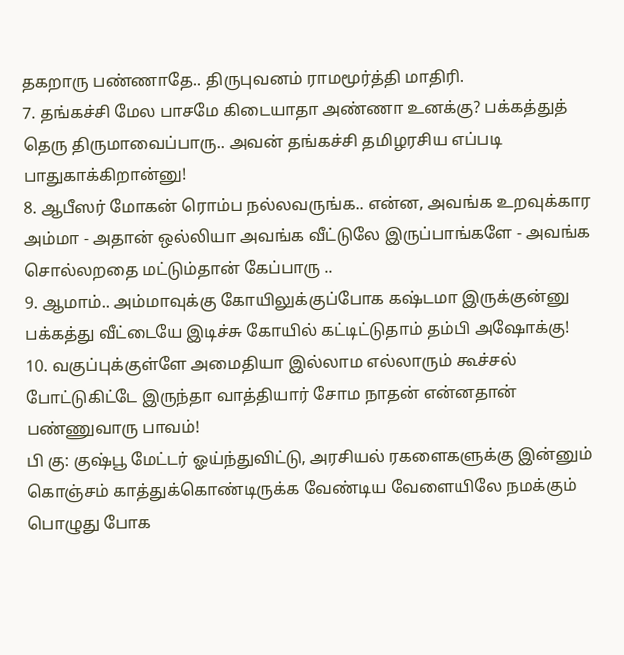தகறாரு பண்ணாதே.. திருபுவனம் ராமமூர்த்தி மாதிரி.
7. தங்கச்சி மேல பாசமே கிடையாதா அண்ணா உனக்கு? பக்கத்துத் தெரு திருமாவைப்பாரு.. அவன் தங்கச்சி தமிழரசிய எப்படி பாதுகாக்கிறான்னு!
8. ஆபீஸர் மோகன் ரொம்ப நல்லவருங்க.. என்ன, அவங்க உறவுக்கார அம்மா - அதான் ஒல்லியா அவங்க வீட்டுலே இருப்பாங்களே - அவங்க சொல்லறதை மட்டும்தான் கேப்பாரு ..
9. ஆமாம்.. அம்மாவுக்கு கோயிலுக்குப்போக கஷ்டமா இருக்குன்னு பக்கத்து வீட்டையே இடிச்சு கோயில் கட்டிட்டுதாம் தம்பி அஷோக்கு!
10. வகுப்புக்குள்ளே அமைதியா இல்லாம எல்லாரும் கூச்சல் போட்டுகிட்டே இருந்தா வாத்தியார் சோம நாதன் என்னதான் பண்ணுவாரு பாவம்!
பி கு: குஷ்பூ மேட்டர் ஓய்ந்துவிட்டு, அரசியல் ரகளைகளுக்கு இன்னும் கொஞ்சம் காத்துக்கொண்டிருக்க வேண்டிய வேளையிலே நமக்கும் பொழுது போக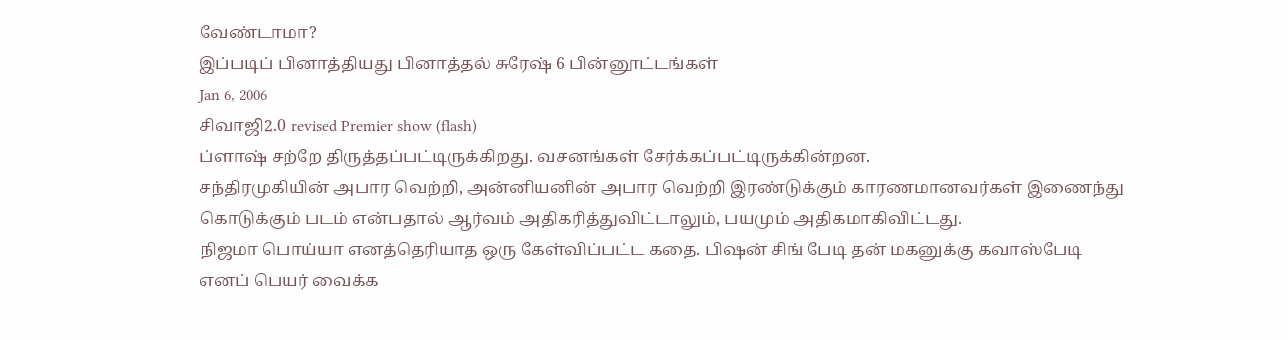வேண்டாமா?
இப்படிப் பினாத்தியது பினாத்தல் சுரேஷ் 6 பின்னூட்டங்கள்
Jan 6, 2006
சிவாஜி2.0 revised Premier show (flash)
ப்ளாஷ் சற்றே திருத்தப்பட்டிருக்கிறது. வசனங்கள் சேர்க்கப்பட்டிருக்கின்றன.
சந்திரமுகியின் அபார வெற்றி, அன்னியனின் அபார வெற்றி இரண்டுக்கும் காரணமானவர்கள் இணைந்து கொடுக்கும் படம் என்பதால் ஆர்வம் அதிகரித்துவிட்டாலும், பயமும் அதிகமாகிவிட்டது.
நிஜமா பொய்யா எனத்தெரியாத ஒரு கேள்விப்பட்ட கதை. பிஷன் சிங் பேடி தன் மகனுக்கு கவாஸ்பேடி எனப் பெயர் வைக்க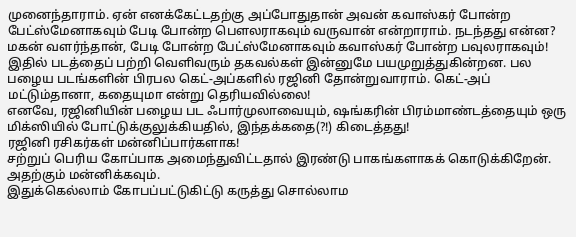முனைந்தாராம். ஏன் எனக்கேட்டதற்கு அப்போதுதான் அவன் கவாஸ்கர் போன்ற பேட்ஸ்மேனாகவும் பேடி போன்ற பௌலராகவும் வருவான் என்றாராம். நடந்தது என்ன? மகன் வளர்ந்தான், பேடி போன்ற பேட்ஸ்மேனாகவும் கவாஸ்கர் போன்ற பவுலராகவும்!
இதில் படத்தைப் பற்றி வெளிவரும் தகவல்கள் இன்னுமே பயமுறுத்துகின்றன. பல பழைய படங்களின் பிரபல கெட்-அப்களில் ரஜினி தோன்றுவாராம். கெட்-அப் மட்டும்தானா, கதையுமா என்று தெரியவில்லை!
எனவே, ரஜினியின் பழைய பட ஃபார்முலாவையும், ஷங்கரின் பிரம்மாண்டத்தையும் ஒரு மிக்ஸியில் போட்டுக்குலுக்கியதில், இந்தக்கதை(?!) கிடைத்தது!
ரஜினி ரசிகர்கள் மன்னிப்பார்களாக!
சற்றுப் பெரிய கோப்பாக அமைந்துவிட்டதால் இரண்டு பாகங்களாகக் கொடுக்கிறேன். அதற்கும் மன்னிக்கவும்.
இதுக்கெல்லாம் கோபப்பட்டுகிட்டு கருத்து சொல்லாம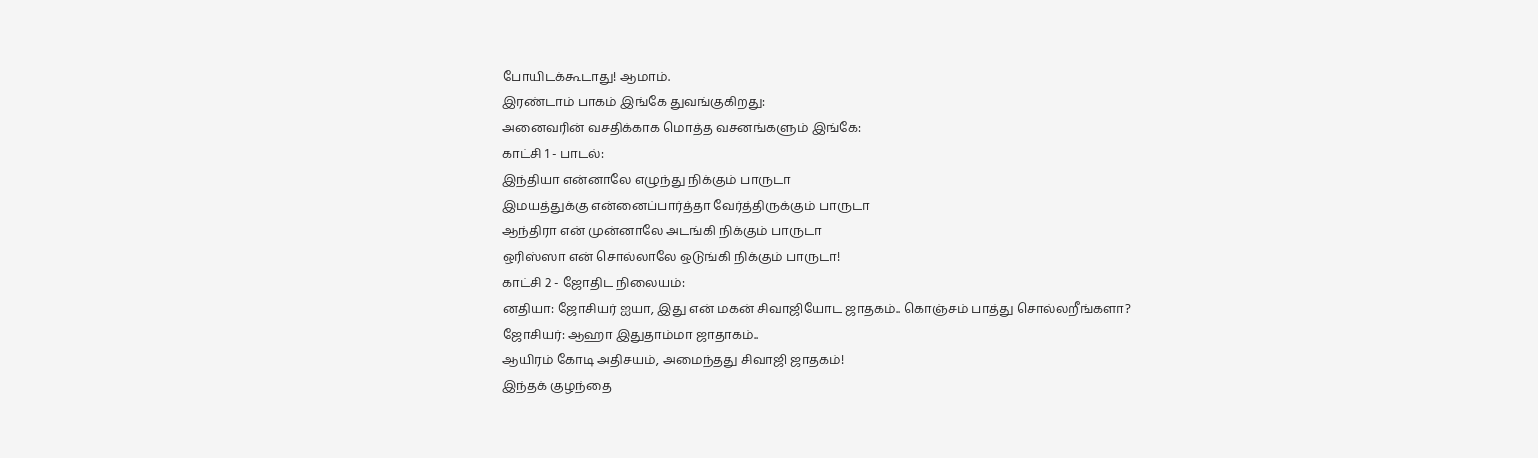போயிடக்கூடாது! ஆமாம்.
இரண்டாம் பாகம் இங்கே துவங்குகிறது:
அனைவரின் வசதிக்காக மொத்த வசனங்களும் இங்கே:
காட்சி 1 - பாடல்:
இந்தியா என்னாலே எழுந்து நிக்கும் பாருடா
இமயத்துக்கு என்னைப்பார்த்தா வேர்த்திருக்கும் பாருடா
ஆந்திரா என் முன்னாலே அடங்கி நிக்கும் பாருடா
ஒரிஸ்ஸா என் சொல்லாலே ஒடுங்கி நிக்கும் பாருடா!
காட்சி 2 - ஜோதிட நிலையம்:
னதியா: ஜோசியர் ஐயா, இது என் மகன் சிவாஜியோட ஜாதகம்.. கொஞ்சம் பாத்து சொல்லறீங்களா?
ஜோசியர்: ஆஹா இதுதாம்மா ஜாதாகம்..
ஆயிரம் கோடி அதிசயம், அமைந்தது சிவாஜி ஜாதகம்!
இந்தக் குழந்தை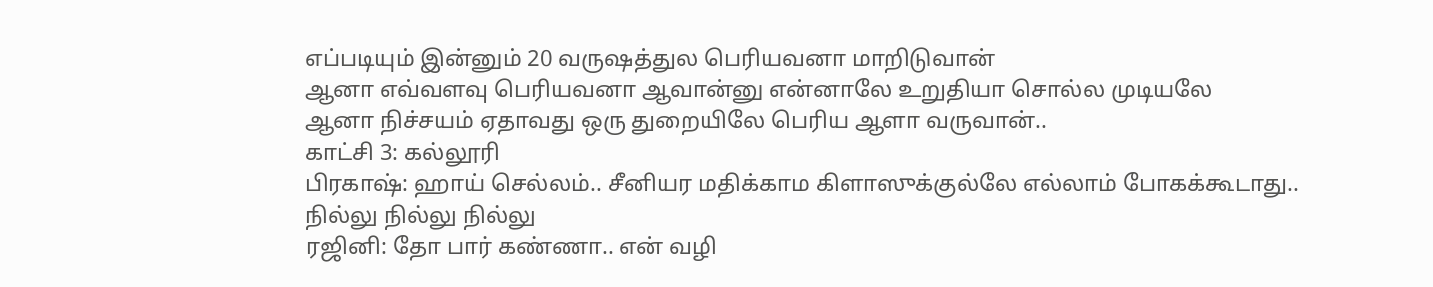எப்படியும் இன்னும் 20 வருஷத்துல பெரியவனா மாறிடுவான்
ஆனா எவ்வளவு பெரியவனா ஆவான்னு என்னாலே உறுதியா சொல்ல முடியலே
ஆனா நிச்சயம் ஏதாவது ஒரு துறையிலே பெரிய ஆளா வருவான்..
காட்சி 3: கல்லூரி
பிரகாஷ்: ஹாய் செல்லம்.. சீனியர மதிக்காம கிளாஸுக்குல்லே எல்லாம் போகக்கூடாது.. நில்லு நில்லு நில்லு
ரஜினி: தோ பார் கண்ணா.. என் வழி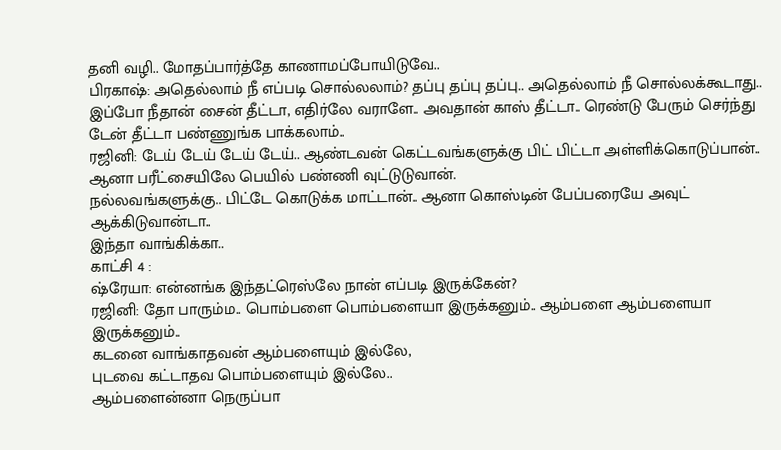தனி வழி.. மோதப்பார்த்தே காணாமப்போயிடுவே..
பிரகாஷ்: அதெல்லாம் நீ எப்படி சொல்லலாம்? தப்பு தப்பு தப்பு.. அதெல்லாம் நீ சொல்லக்கூடாது..
இப்போ நீதான் சைன் தீட்டா, எதிர்லே வராளே.. அவதான் காஸ் தீட்டா.. ரெண்டு பேரும் செர்ந்து டேன் தீட்டா பண்ணுங்க பாக்கலாம்..
ரஜினி: டேய் டேய் டேய் டேய்.. ஆண்டவன் கெட்டவங்களுக்கு பிட் பிட்டா அள்ளிக்கொடுப்பான்.. ஆனா பரீட்சையிலே பெயில் பண்ணி வுட்டுடுவான்.
நல்லவங்களுக்கு.. பிட்டே கொடுக்க மாட்டான்.. ஆனா கொஸ்டின் பேப்பரையே அவுட் ஆக்கிடுவான்டா..
இந்தா வாங்கிக்கா..
காட்சி 4 :
ஷ்ரேயா: என்னங்க இந்தட்ரெஸ்லே நான் எப்படி இருக்கேன்?
ரஜினி: தோ பாரும்ம.. பொம்பளை பொம்பளையா இருக்கனும்.. ஆம்பளை ஆம்பளையா இருக்கனும்..
கடனை வாங்காதவன் ஆம்பளையும் இல்லே,
புடவை கட்டாதவ பொம்பளையும் இல்லே..
ஆம்பளைன்னா நெருப்பா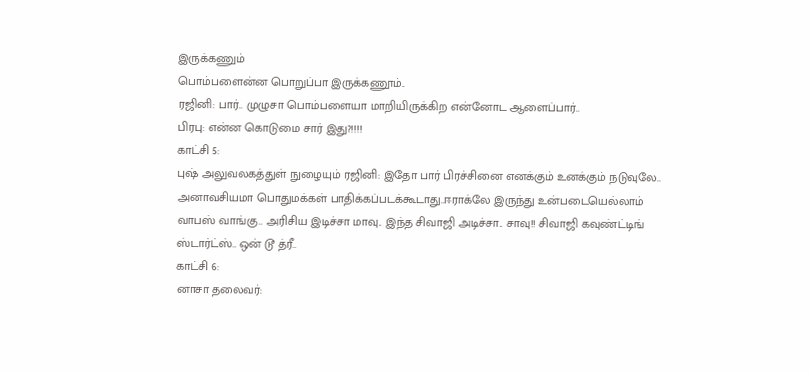இருக்கணும்
பொம்பளைன்ன பொறுப்பா இருக்கணூம்..
ரஜினி: பார்.. முழுசா பொம்பளையா மாறியிருக்கிற என்னோட ஆளைப்பார்..
பிரபு: என்ன கொடுமை சார் இது?!!!!
காட்சி 5:
புஷ் அலுவலகத்துள் நுழையும் ரஜினி: இதோ பார் பிரச்சினை எனக்கும் உனக்கும் நடுவுலே.. அனாவசியமா பொதுமக்கள் பாதிக்கப்படக்கூடாது..ஈராக்லே இருந்து உன்படையெல்லாம் வாபஸ் வாங்கு.. அரிசிய இடிச்சா மாவு.. இந்த சிவாஜி அடிச்சா.. சாவு!! சிவாஜி கவுண்ட்டிங் ஸ்டார்ட்ஸ்.. ஒன் டூ த்ரீ..
காட்சி 6:
னாசா தலைவர்: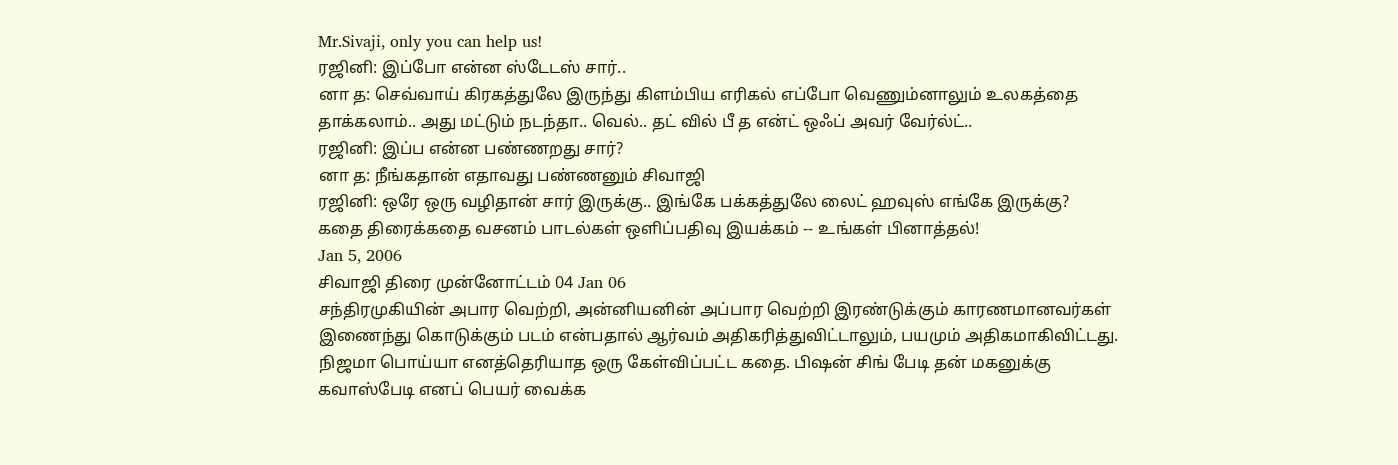Mr.Sivaji, only you can help us!
ரஜினி: இப்போ என்ன ஸ்டேடஸ் சார்..
னா த: செவ்வாய் கிரகத்துலே இருந்து கிளம்பிய எரிகல் எப்போ வெணும்னாலும் உலகத்தை தாக்கலாம்.. அது மட்டும் நடந்தா.. வெல்.. தட் வில் பீ த என்ட் ஒஃப் அவர் வேர்ல்ட்..
ரஜினி: இப்ப என்ன பண்ணறது சார்?
னா த: நீங்கதான் எதாவது பண்ணனும் சிவாஜி
ரஜினி: ஒரே ஒரு வழிதான் சார் இருக்கு.. இங்கே பக்கத்துலே லைட் ஹவுஸ் எங்கே இருக்கு?
கதை திரைக்கதை வசனம் பாடல்கள் ஒளிப்பதிவு இயக்கம் -- உங்கள் பினாத்தல்!
Jan 5, 2006
சிவாஜி திரை முன்னோட்டம் 04 Jan 06
சந்திரமுகியின் அபார வெற்றி, அன்னியனின் அப்பார வெற்றி இரண்டுக்கும் காரணமானவர்கள் இணைந்து கொடுக்கும் படம் என்பதால் ஆர்வம் அதிகரித்துவிட்டாலும், பயமும் அதிகமாகிவிட்டது.
நிஜமா பொய்யா எனத்தெரியாத ஒரு கேள்விப்பட்ட கதை. பிஷன் சிங் பேடி தன் மகனுக்கு கவாஸ்பேடி எனப் பெயர் வைக்க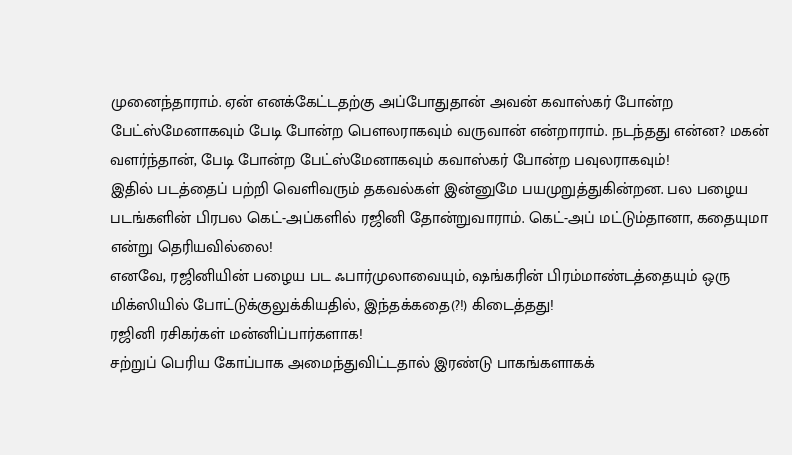முனைந்தாராம். ஏன் எனக்கேட்டதற்கு அப்போதுதான் அவன் கவாஸ்கர் போன்ற பேட்ஸ்மேனாகவும் பேடி போன்ற பௌலராகவும் வருவான் என்றாராம். நடந்தது என்ன? மகன் வளர்ந்தான், பேடி போன்ற பேட்ஸ்மேனாகவும் கவாஸ்கர் போன்ற பவுலராகவும்!
இதில் படத்தைப் பற்றி வெளிவரும் தகவல்கள் இன்னுமே பயமுறுத்துகின்றன. பல பழைய படங்களின் பிரபல கெட்-அப்களில் ரஜினி தோன்றுவாராம். கெட்-அப் மட்டும்தானா, கதையுமா என்று தெரியவில்லை!
எனவே, ரஜினியின் பழைய பட ஃபார்முலாவையும், ஷங்கரின் பிரம்மாண்டத்தையும் ஒரு மிக்ஸியில் போட்டுக்குலுக்கியதில், இந்தக்கதை(?!) கிடைத்தது!
ரஜினி ரசிகர்கள் மன்னிப்பார்களாக!
சற்றுப் பெரிய கோப்பாக அமைந்துவிட்டதால் இரண்டு பாகங்களாகக்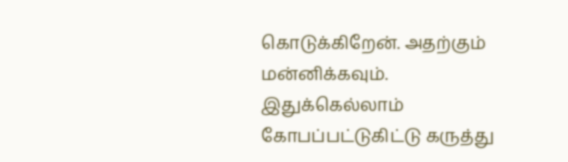கொடுக்கிறேன். அதற்கும் மன்னிக்கவும்.
இதுக்கெல்லாம் கோபப்பட்டுகிட்டு கருத்து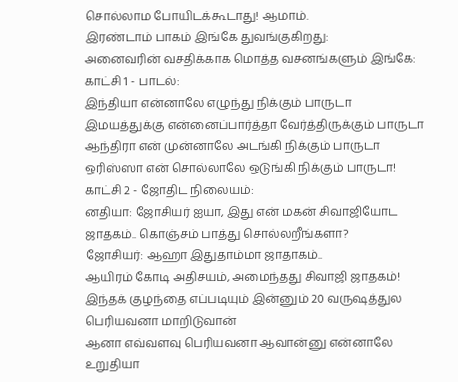சொல்லாம போயிடக்கூடாது! ஆமாம்.
இரண்டாம் பாகம் இங்கே துவங்குகிறது:
அனைவரின் வசதிக்காக மொத்த வசனங்களும் இங்கே:
காட்சி 1 - பாடல்:
இந்தியா என்னாலே எழுந்து நிக்கும் பாருடா
இமயத்துக்கு என்னைப்பார்த்தா வேர்த்திருக்கும் பாருடா
ஆந்திரா என் முன்னாலே அடங்கி நிக்கும் பாருடா
ஒரிஸ்ஸா என் சொல்லாலே ஒடுங்கி நிக்கும் பாருடா!
காட்சி 2 - ஜோதிட நிலையம்:
னதியா: ஜோசியர் ஐயா, இது என் மகன் சிவாஜியோட ஜாதகம்.. கொஞ்சம் பாத்து சொல்லறீங்களா?
ஜோசியர்: ஆஹா இதுதாம்மா ஜாதாகம்..
ஆயிரம் கோடி அதிசயம், அமைந்தது சிவாஜி ஜாதகம்!
இந்தக் குழந்தை எப்படியும் இன்னும் 20 வருஷத்துல பெரியவனா மாறிடுவான்
ஆனா எவ்வளவு பெரியவனா ஆவான்னு என்னாலே உறுதியா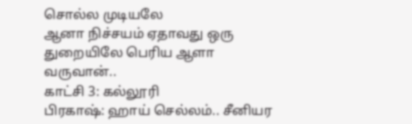சொல்ல முடியலே
ஆனா நிச்சயம் ஏதாவது ஒரு துறையிலே பெரிய ஆளா வருவான்..
காட்சி 3: கல்லூரி
பிரகாஷ்: ஹாய் செல்லம்.. சீனியர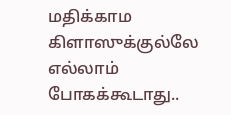மதிக்காம கிளாஸுக்குல்லே எல்லாம் போகக்கூடாது..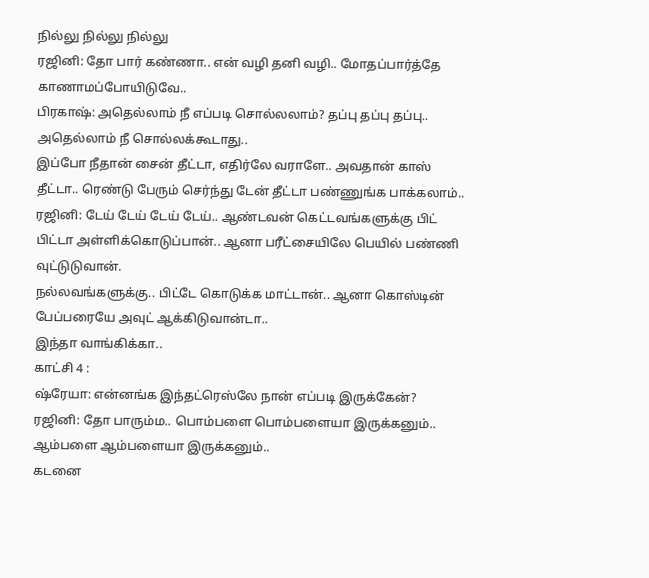நில்லு நில்லு நில்லு
ரஜினி: தோ பார் கண்ணா.. என் வழி தனி வழி.. மோதப்பார்த்தே காணாமப்போயிடுவே..
பிரகாஷ்: அதெல்லாம் நீ எப்படி சொல்லலாம்? தப்பு தப்பு தப்பு.. அதெல்லாம் நீ சொல்லக்கூடாது..
இப்போ நீதான் சைன் தீட்டா, எதிர்லே வராளே.. அவதான் காஸ் தீட்டா.. ரெண்டு பேரும் செர்ந்து டேன் தீட்டா பண்ணுங்க பாக்கலாம்..
ரஜினி: டேய் டேய் டேய் டேய்.. ஆண்டவன் கெட்டவங்களுக்கு பிட் பிட்டா அள்ளிக்கொடுப்பான்.. ஆனா பரீட்சையிலே பெயில் பண்ணி வுட்டுடுவான்.
நல்லவங்களுக்கு.. பிட்டே கொடுக்க மாட்டான்.. ஆனா கொஸ்டின் பேப்பரையே அவுட் ஆக்கிடுவான்டா..
இந்தா வாங்கிக்கா..
காட்சி 4 :
ஷ்ரேயா: என்னங்க இந்தட்ரெஸ்லே நான் எப்படி இருக்கேன்?
ரஜினி: தோ பாரும்ம.. பொம்பளை பொம்பளையா இருக்கனும்.. ஆம்பளை ஆம்பளையா இருக்கனும்..
கடனை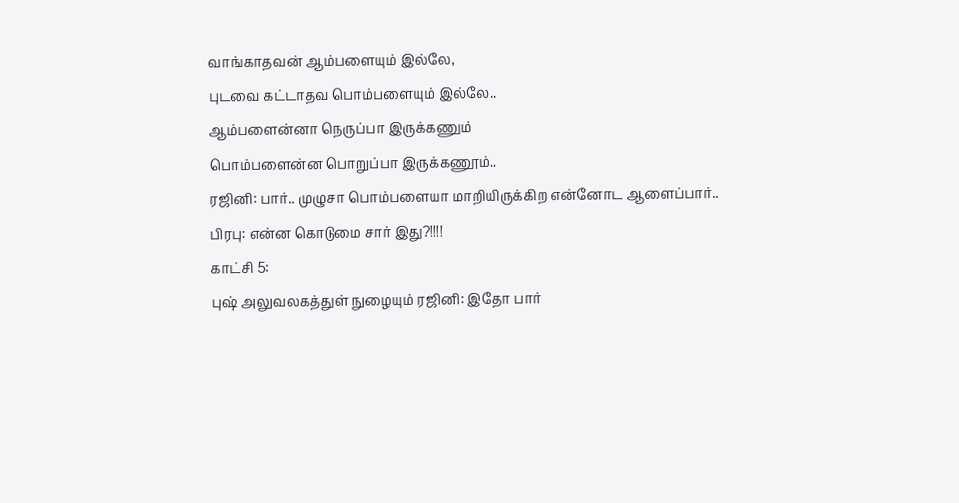வாங்காதவன் ஆம்பளையும் இல்லே,
புடவை கட்டாதவ பொம்பளையும் இல்லே..
ஆம்பளைன்னா நெருப்பா இருக்கணும்
பொம்பளைன்ன பொறுப்பா இருக்கணூம்..
ரஜினி: பார்.. முழுசா பொம்பளையா மாறியிருக்கிற என்னோட ஆளைப்பார்..
பிரபு: என்ன கொடுமை சார் இது?!!!!
காட்சி 5:
புஷ் அலுவலகத்துள் நுழையும் ரஜினி: இதோ பார்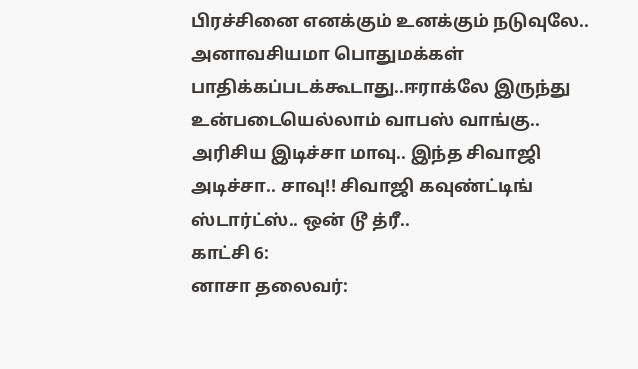பிரச்சினை எனக்கும் உனக்கும் நடுவுலே.. அனாவசியமா பொதுமக்கள் பாதிக்கப்படக்கூடாது..ஈராக்லே இருந்து உன்படையெல்லாம் வாபஸ் வாங்கு.. அரிசிய இடிச்சா மாவு.. இந்த சிவாஜி அடிச்சா.. சாவு!! சிவாஜி கவுண்ட்டிங் ஸ்டார்ட்ஸ்.. ஒன் டூ த்ரீ..
காட்சி 6:
னாசா தலைவர்: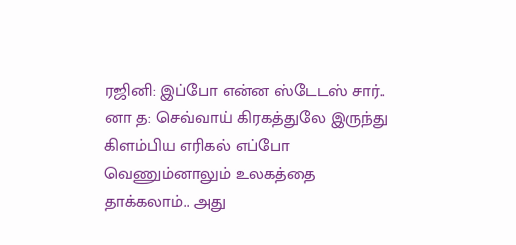ரஜினி: இப்போ என்ன ஸ்டேடஸ் சார்..
னா த: செவ்வாய் கிரகத்துலே இருந்து கிளம்பிய எரிகல் எப்போ வெணும்னாலும் உலகத்தை தாக்கலாம்.. அது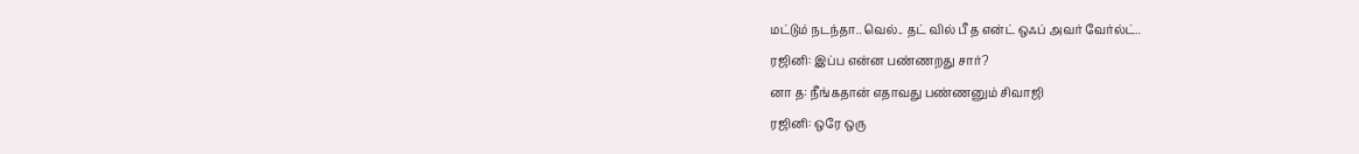மட்டும் நடந்தா.. வெல்.. தட் வில் பீ த என்ட் ஒஃப் அவர் வேர்ல்ட்..
ரஜினி: இப்ப என்ன பண்ணறது சார்?
னா த: நீங்கதான் எதாவது பண்ணனும் சிவாஜி
ரஜினி: ஒரே ஒரு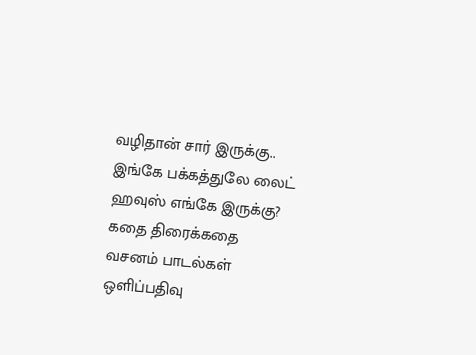வழிதான் சார் இருக்கு.. இங்கே பக்கத்துலே லைட் ஹவுஸ் எங்கே இருக்கு?
கதை திரைக்கதை வசனம் பாடல்கள் ஒளிப்பதிவு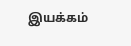இயக்கம்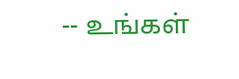-- உங்கள்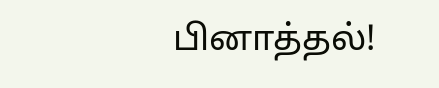பினாத்தல்!